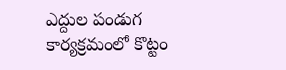ఎద్దుల పండుగ కార్యక్రమంలో కొట్టం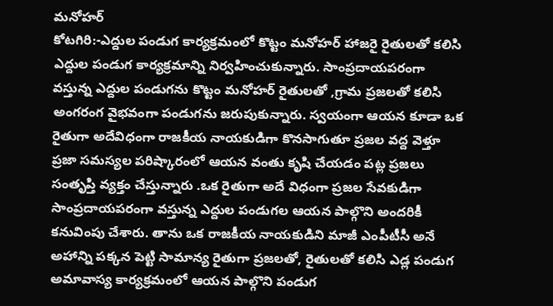మనోహర్
కోటగిరి:-ఎద్దుల పండుగ కార్యక్రమంలో కొట్టం మనోహర్ హాజరై రైతులతో కలిసి ఎద్దుల పండుగ కార్యక్రమాన్ని నిర్వహించుకున్నారు. సాంప్రదాయపరంగా వస్తున్న ఎద్దుల పండుగను కొట్టం మనోహర్ రైతులతో ,గ్రామ ప్రజలతో కలిసి అంగరంగ వైభవంగా పండుగను జరుపుకున్నారు. స్వయంగా ఆయన కూడా ఒక రైతుగా అదేవిధంగా రాజకీయ నాయకుడిగా కొనసాగుతూ ప్రజల వద్ద వెళ్తూ ప్రజా సమస్యల పరిష్కారంలో ఆయన వంతు కృషి చేయడం పట్ల ప్రజలు సంతృప్తి వ్యక్తం చేస్తున్నారు .ఒక రైతుగా అదే విధంగా ప్రజల సేవకుడిగా సాంప్రదాయపరంగా వస్తున్న ఎద్దుల పండుగల ఆయన పాల్గొని అందరికీ కనువింపు చేశారు. తాను ఒక రాజకీయ నాయకుడిని మాజీ ఎంపీటీసీ అనే అహాన్ని పక్కన పెట్టి సామాన్య రైతుగా ప్రజలతో, రైతులతో కలిసి ఎడ్ల పండుగ అమావాస్య కార్యక్రమంలో ఆయన పాల్గొని పండుగ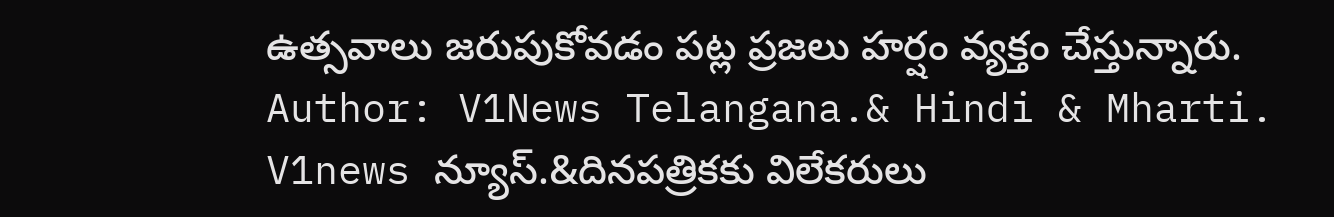ఉత్సవాలు జరుపుకోవడం పట్ల ప్రజలు హర్షం వ్యక్తం చేస్తున్నారు.
Author: V1News Telangana.& Hindi & Mharti.
V1news న్యూస్.&దినపత్రికకు విలేకరులు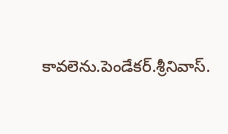కావలెను.పెండేకర్.శ్రీనివాస్.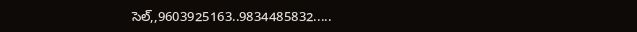సెల్,,9603925163..9834485832.....